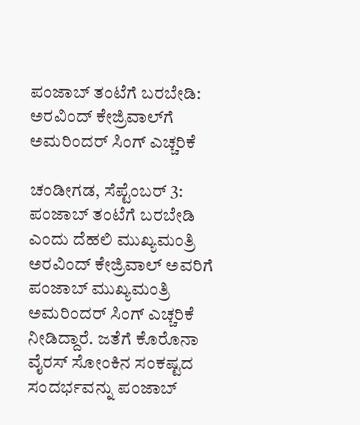ಪಂಜಾಬ್‌ ತಂಟೆಗೆ ಬರಬೇಡಿ: ಅರವಿಂದ್ ಕೇಜ್ರಿವಾಲ್‌ಗೆ ಅಮರಿಂದರ್ ಸಿಂಗ್ ಎಚ್ಚರಿಕೆ

ಚಂಡೀಗಡ, ಸೆಪ್ಟೆಂಬರ್ 3: ಪಂಜಾಬ್ ತಂಟೆಗೆ ಬರಬೇಡಿ ಎಂದು ದೆಹಲಿ ಮುಖ್ಯಮಂತ್ರಿ ಅರವಿಂದ್ ಕೇಜ್ರಿವಾಲ್ ಅವರಿಗೆ ಪಂಜಾಬ್ ಮುಖ್ಯಮಂತ್ರಿ ಅಮರಿಂದರ್ ಸಿಂಗ್ ಎಚ್ಚರಿಕೆ ನೀಡಿದ್ದಾರೆ. ಜತೆಗೆ ಕೊರೊನಾ ವೈರಸ್ ಸೋಂಕಿನ ಸಂಕಷ್ಟದ ಸಂದರ್ಭವನ್ನು ಪಂಜಾಬ್‌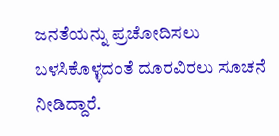ಜನತೆಯನ್ನು ಪ್ರಚೋದಿಸಲು ಬಳಸಿಕೊಳ್ಳದಂತೆ ದೂರವಿರಲು ಸೂಚನೆ ನೀಡಿದ್ದಾರೆ.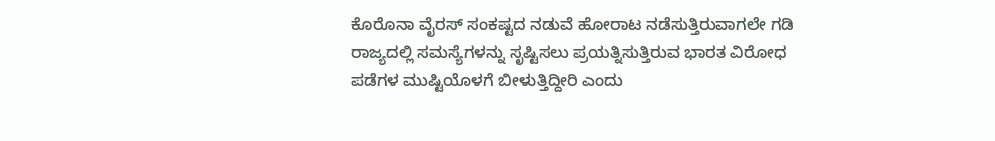ಕೊರೊನಾ ವೈರಸ್ ಸಂಕಷ್ಟದ ನಡುವೆ ಹೋರಾಟ ನಡೆಸುತ್ತಿರುವಾಗಲೇ ಗಡಿ ರಾಜ್ಯದಲ್ಲಿ ಸಮಸ್ಯೆಗಳನ್ನು ಸೃಷ್ಟಿಸಲು ಪ್ರಯತ್ನಿಸುತ್ತಿರುವ ಭಾರತ ವಿರೋಧ ಪಡೆಗಳ ಮುಷ್ಟಿಯೊಳಗೆ ಬೀಳುತ್ತಿದ್ದೀರಿ ಎಂದು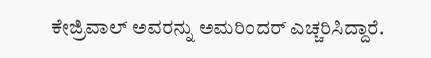ಕೇಜ್ರಿವಾಲ್ ಅವರನ್ನು ಅಮರಿಂದರ್ ಎಚ್ಚರಿಸಿದ್ದಾರೆ.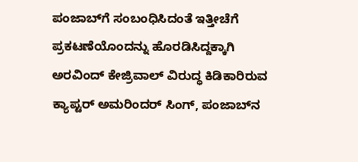ಪಂಜಾಬ್‌ಗೆ ಸಂಬಂಧಿಸಿದಂತೆ ಇತ್ತೀಚೆಗೆ ಪ್ರಕಟಣೆಯೊಂದನ್ನು ಹೊರಡಿಸಿದ್ದಕ್ಕಾಗಿ ಅರವಿಂದ್ ಕೇಜ್ರಿವಾಲ್ ವಿರುದ್ಧ ಕಿಡಿಕಾರಿರುವ ಕ್ಯಾಪ್ಟರ್ ಅಮರಿಂದರ್ ಸಿಂಗ್, ಪಂಜಾಬ್‌ನ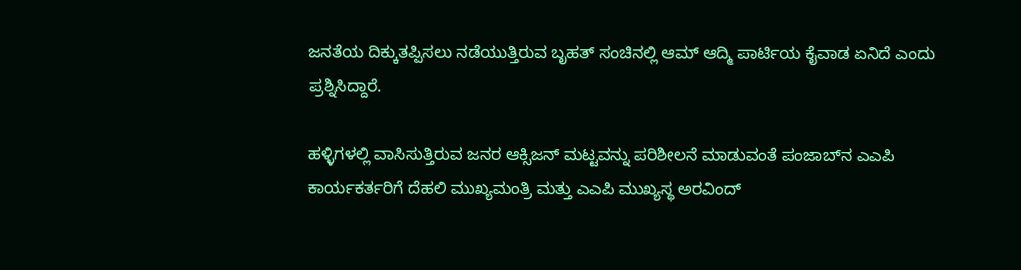ಜನತೆಯ ದಿಕ್ಕುತಪ್ಪಿಸಲು ನಡೆಯುತ್ತಿರುವ ಬೃಹತ್ ಸಂಚಿನಲ್ಲಿ ಆಮ್ ಆದ್ಮಿ ಪಾರ್ಟಿಯ ಕೈವಾಡ ಏನಿದೆ ಎಂದು ಪ್ರಶ್ನಿಸಿದ್ದಾರೆ.

ಹಳ್ಳಿಗಳಲ್ಲಿ ವಾಸಿಸುತ್ತಿರುವ ಜನರ ಆಕ್ಸಿಜನ್ ಮಟ್ಟವನ್ನು ಪರಿಶೀಲನೆ ಮಾಡುವಂತೆ ಪಂಜಾಬ್‌ನ ಎಎಪಿ ಕಾರ್ಯಕರ್ತರಿಗೆ ದೆಹಲಿ ಮುಖ್ಯಮಂತ್ರಿ ಮತ್ತು ಎಎಪಿ ಮುಖ್ಯಸ್ಥ ಅರವಿಂದ್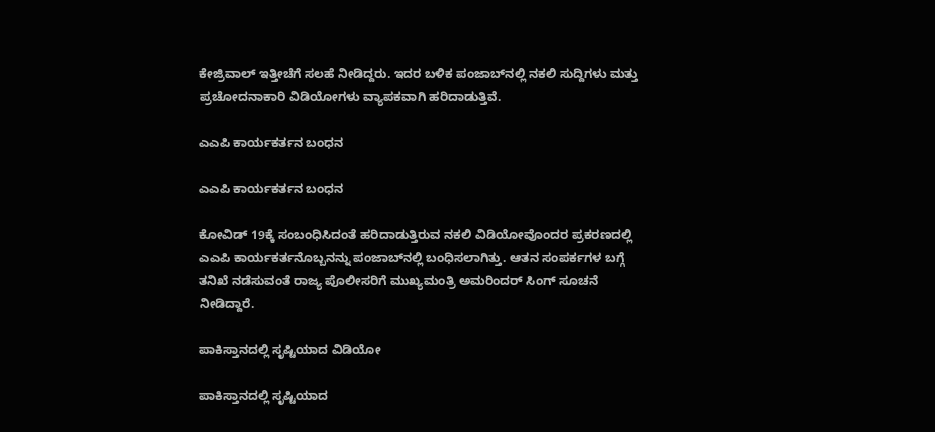ಕೇಜ್ರಿವಾಲ್ ಇತ್ತೀಚೆಗೆ ಸಲಹೆ ನೀಡಿದ್ದರು. ಇದರ ಬಳಿಕ ಪಂಜಾಬ್‌ನಲ್ಲಿ ನಕಲಿ ಸುದ್ದಿಗಳು ಮತ್ತು ಪ್ರಚೋದನಾಕಾರಿ ವಿಡಿಯೋಗಳು ವ್ಯಾಪಕವಾಗಿ ಹರಿದಾಡುತ್ತಿವೆ.

ಎಎಪಿ ಕಾರ್ಯಕರ್ತನ ಬಂಧನ

ಎಎಪಿ ಕಾರ್ಯಕರ್ತನ ಬಂಧನ

ಕೋವಿಡ್ 19ಕ್ಕೆ ಸಂಬಂಧಿಸಿದಂತೆ ಹರಿದಾಡುತ್ತಿರುವ ನಕಲಿ ವಿಡಿಯೋವೊಂದರ ಪ್ರಕರಣದಲ್ಲಿ ಎಎಪಿ ಕಾರ್ಯಕರ್ತನೊಬ್ಬನನ್ನು ಪಂಜಾಬ್‌ನಲ್ಲಿ ಬಂಧಿಸಲಾಗಿತ್ತು. ಆತನ ಸಂಪರ್ಕಗಳ ಬಗ್ಗೆ ತನಿಖೆ ನಡೆಸುವಂತೆ ರಾಜ್ಯ ಪೊಲೀಸರಿಗೆ ಮುಖ್ಯಮಂತ್ರಿ ಅಮರಿಂದರ್ ಸಿಂಗ್ ಸೂಚನೆ ನೀಡಿದ್ದಾರೆ.

ಪಾಕಿಸ್ತಾನದಲ್ಲಿ ಸೃಷ್ಟಿಯಾದ ವಿಡಿಯೋ

ಪಾಕಿಸ್ತಾನದಲ್ಲಿ ಸೃಷ್ಟಿಯಾದ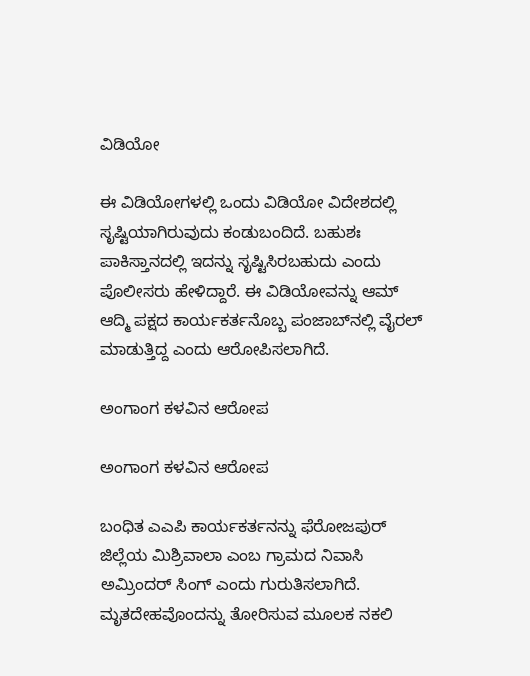ವಿಡಿಯೋ

ಈ ವಿಡಿಯೋಗಳಲ್ಲಿ ಒಂದು ವಿಡಿಯೋ ವಿದೇಶದಲ್ಲಿ ಸೃಷ್ಟಿಯಾಗಿರುವುದು ಕಂಡುಬಂದಿದೆ. ಬಹುಶಃ ಪಾಕಿಸ್ತಾನದಲ್ಲಿ ಇದನ್ನು ಸೃಷ್ಟಿಸಿರಬಹುದು ಎಂದು ಪೊಲೀಸರು ಹೇಳಿದ್ದಾರೆ. ಈ ವಿಡಿಯೋವನ್ನು ಆಮ್ ಆದ್ಮಿ ಪಕ್ಷದ ಕಾರ್ಯಕರ್ತನೊಬ್ಬ ಪಂಜಾಬ್‌ನಲ್ಲಿ ವೈರಲ್ ಮಾಡುತ್ತಿದ್ದ ಎಂದು ಆರೋಪಿಸಲಾಗಿದೆ.

ಅಂಗಾಂಗ ಕಳವಿನ ಆರೋಪ

ಅಂಗಾಂಗ ಕಳವಿನ ಆರೋಪ

ಬಂಧಿತ ಎಎಪಿ ಕಾರ್ಯಕರ್ತನನ್ನು ಫೆರೋಜಪುರ್ ಜಿಲ್ಲೆಯ ಮಿಶ್ರಿವಾಲಾ ಎಂಬ ಗ್ರಾಮದ ನಿವಾಸಿ ಅಮ್ರಿಂದರ್ ಸಿಂಗ್ ಎಂದು ಗುರುತಿಸಲಾಗಿದೆ. ಮೃತದೇಹವೊಂದನ್ನು ತೋರಿಸುವ ಮೂಲಕ ನಕಲಿ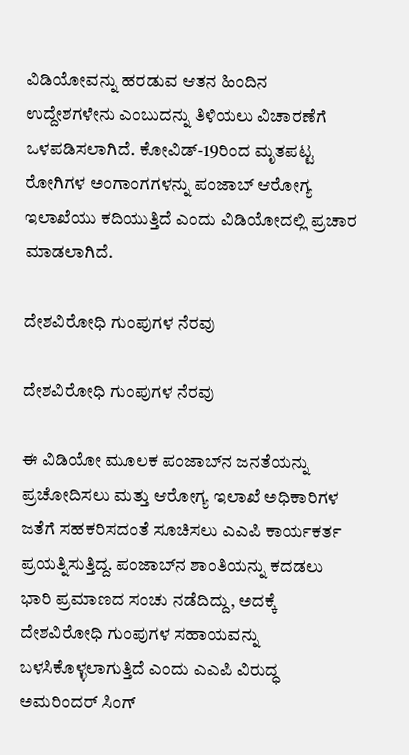ವಿಡಿಯೋವನ್ನು ಹರಡುವ ಆತನ ಹಿಂದಿನ ಉದ್ದೇಶಗಳೇನು ಎಂಬುದನ್ನು ತಿಳಿಯಲು ವಿಚಾರಣೆಗೆ ಒಳಪಡಿಸಲಾಗಿದೆ. ಕೋವಿಡ್-19ರಿಂದ ಮೃತಪಟ್ಟ ರೋಗಿಗಳ ಅಂಗಾಂಗಗಳನ್ನು ಪಂಜಾಬ್ ಆರೋಗ್ಯ ಇಲಾಖೆಯು ಕದಿಯುತ್ತಿದೆ ಎಂದು ವಿಡಿಯೋದಲ್ಲಿ ಪ್ರಚಾರ ಮಾಡಲಾಗಿದೆ.

ದೇಶವಿರೋಧಿ ಗುಂಪುಗಳ ನೆರವು

ದೇಶವಿರೋಧಿ ಗುಂಪುಗಳ ನೆರವು

ಈ ವಿಡಿಯೋ ಮೂಲಕ ಪಂಜಾಬ್‌ನ ಜನತೆಯನ್ನು ಪ್ರಚೋದಿಸಲು ಮತ್ತು ಆರೋಗ್ಯ ಇಲಾಖೆ ಅಧಿಕಾರಿಗಳ ಜತೆಗೆ ಸಹಕರಿಸದಂತೆ ಸೂಚಿಸಲು ಎಎಪಿ ಕಾರ್ಯಕರ್ತ ಪ್ರಯತ್ನಿಸುತ್ತಿದ್ದ. ಪಂಜಾಬ್‌ನ ಶಾಂತಿಯನ್ನು ಕದಡಲು ಭಾರಿ ಪ್ರಮಾಣದ ಸಂಚು ನಡೆದಿದ್ದು, ಅದಕ್ಕೆ ದೇಶವಿರೋಧಿ ಗುಂಪುಗಳ ಸಹಾಯವನ್ನು ಬಳಸಿಕೊಳ್ಳಲಾಗುತ್ತಿದೆ ಎಂದು ಎಎಪಿ ವಿರುದ್ಧ ಅಮರಿಂದರ್ ಸಿಂಗ್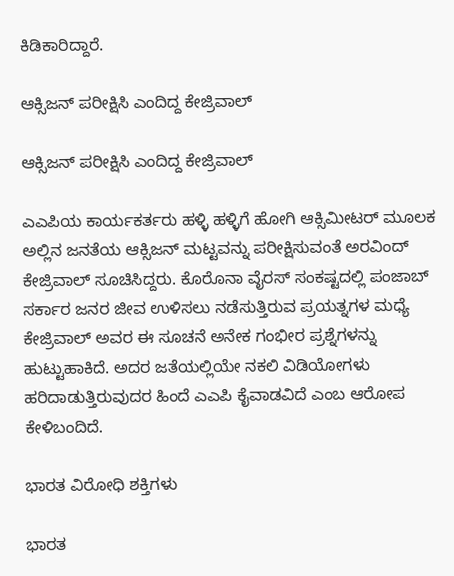ಕಿಡಿಕಾರಿದ್ದಾರೆ.

ಆಕ್ಸಿಜನ್ ಪರೀಕ್ಷಿಸಿ ಎಂದಿದ್ದ ಕೇಜ್ರಿವಾಲ್

ಆಕ್ಸಿಜನ್ ಪರೀಕ್ಷಿಸಿ ಎಂದಿದ್ದ ಕೇಜ್ರಿವಾಲ್

ಎಎಪಿಯ ಕಾರ್ಯಕರ್ತರು ಹಳ್ಳಿ ಹಳ್ಳಿಗೆ ಹೋಗಿ ಆಕ್ಸಿಮೀಟರ್ ಮೂಲಕ ಅಲ್ಲಿನ ಜನತೆಯ ಆಕ್ಸಿಜನ್ ಮಟ್ಟವನ್ನು ಪರೀಕ್ಷಿಸುವಂತೆ ಅರವಿಂದ್ ಕೇಜ್ರಿವಾಲ್ ಸೂಚಿಸಿದ್ದರು. ಕೊರೊನಾ ವೈರಸ್ ಸಂಕಷ್ಟದಲ್ಲಿ ಪಂಜಾಬ್ ಸರ್ಕಾರ ಜನರ ಜೀವ ಉಳಿಸಲು ನಡೆಸುತ್ತಿರುವ ಪ್ರಯತ್ನಗಳ ಮಧ್ಯೆ ಕೇಜ್ರಿವಾಲ್ ಅವರ ಈ ಸೂಚನೆ ಅನೇಕ ಗಂಭೀರ ಪ್ರಶ್ನೆಗಳನ್ನು ಹುಟ್ಟುಹಾಕಿದೆ. ಅದರ ಜತೆಯಲ್ಲಿಯೇ ನಕಲಿ ವಿಡಿಯೋಗಳು ಹರಿದಾಡುತ್ತಿರುವುದರ ಹಿಂದೆ ಎಎಪಿ ಕೈವಾಡವಿದೆ ಎಂಬ ಆರೋಪ ಕೇಳಿಬಂದಿದೆ.

ಭಾರತ ವಿರೋಧಿ ಶಕ್ತಿಗಳು

ಭಾರತ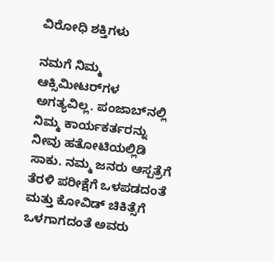ವಿರೋಧಿ ಶಕ್ತಿಗಳು

ನಮಗೆ ನಿಮ್ಮ ಆಕ್ಸಿಮೀಟರ್‌ಗಳ ಅಗತ್ಯವಿಲ್ಲ. ಪಂಜಾಬ್‌ನಲ್ಲಿ ನಿಮ್ಮ ಕಾರ್ಯಕರ್ತರನ್ನು ನೀವು ಹತೋಟಿಯಲ್ಲಿಡಿ ಸಾಕು. ನಮ್ಮ ಜನರು ಆಸ್ಪತ್ರೆಗೆ ತೆರಳಿ ಪರೀಕ್ಷೆಗೆ ಒಳಪಡದಂತೆ ಮತ್ತು ಕೋವಿಡ್ ಚಿಕಿತ್ಸೆಗೆ ಒಳಗಾಗದಂತೆ ಅವರು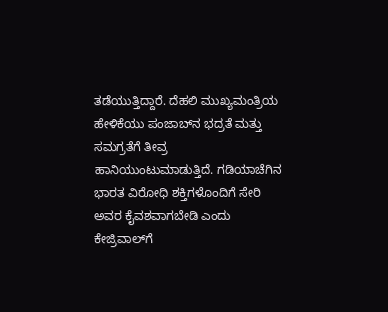ತಡೆಯುತ್ತಿದ್ದಾರೆ. ದೆಹಲಿ ಮುಖ್ಯಮಂತ್ರಿಯ ಹೇಳಿಕೆಯು ಪಂಜಾಬ್‌ನ ಭದ್ರತೆ ಮತ್ತು ಸಮಗ್ರತೆಗೆ ತೀವ್ರ ಹಾನಿಯುಂಟುಮಾಡುತ್ತಿದೆ. ಗಡಿಯಾಚೆಗಿನ ಭಾರತ ವಿರೋಧಿ ಶಕ್ತಿಗಳೊಂದಿಗೆ ಸೇರಿ ಅವರ ಕೈವಶವಾಗಬೇಡಿ ಎಂದು ಕೇಜ್ರಿವಾಲ್‌ಗೆ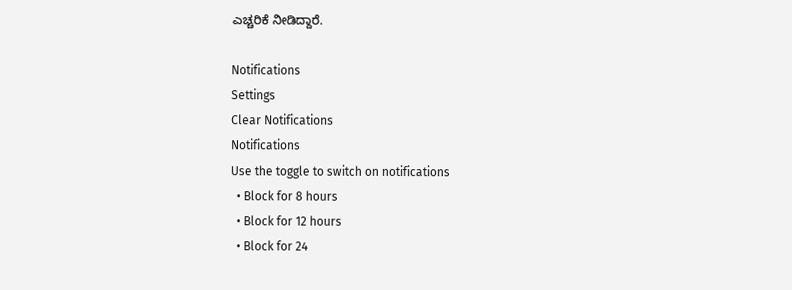ಎಚ್ಚರಿಕೆ ನೀಡಿದ್ದಾರೆ.

Notifications
Settings
Clear Notifications
Notifications
Use the toggle to switch on notifications
  • Block for 8 hours
  • Block for 12 hours
  • Block for 24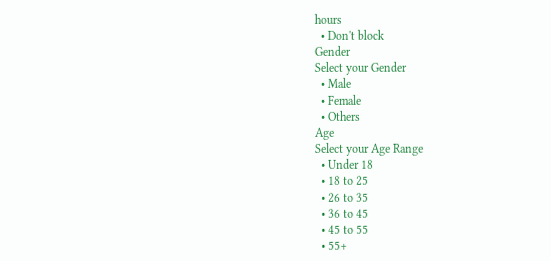hours
  • Don't block
Gender
Select your Gender
  • Male
  • Female
  • Others
Age
Select your Age Range
  • Under 18
  • 18 to 25
  • 26 to 35
  • 36 to 45
  • 45 to 55
  • 55+